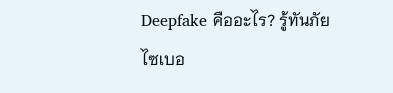Deepfake คืออะไร? รู้ทันภัยไซเบอ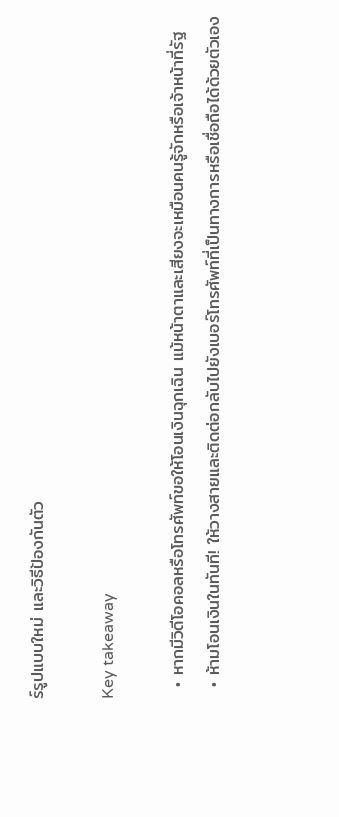ร์รูปแบบใหม่ และวิธีป้องกันตัว

Key takeaway

  • หากมีวิดีโอคอลหรือโทรศัพท์ขอให้โอนเงินฉุกเฉิน แม้หน้าตาและเสียงจะเหมือนคนรู้จักหรือเจ้าหน้าที่รัฐ
  • ห้ามโอนเงินในทันที! ให้วางสายและติดต่อกลับไปยังเบอร์โทรศัพท์ที่เป็นทางการหรือเชื่อถือได้ด้วยตัวเอง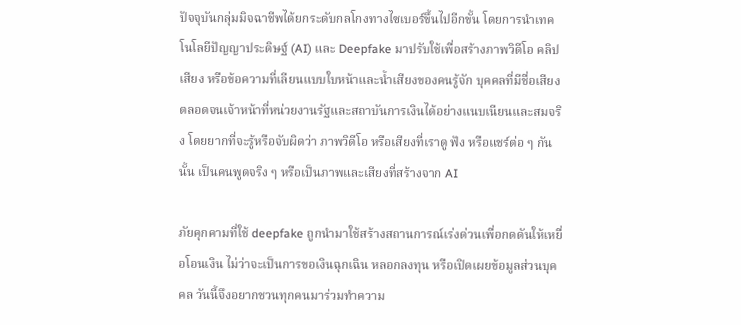ปัจจุบันกลุ่มมิจฉาชีพได้ยกระดับกลโกงทางไซเบอร์ขึ้นไปอีกขั้น โดยการนำเทคโนโลยีปัญญาประดิษฐ์ (AI) และ Deepfake มาปรับใช้เพื่อสร้างภาพวิดีโอ คลิปเสียง หรือข้อความที่เลียนแบบใบหน้าและน้ำเสียงของคนรู้จัก บุคคลที่มีชื่อเสียง ตลอดจนเจ้าหน้าที่หน่วยงานรัฐและสถาบันการเงินได้อย่างแนบเนียนและสมจริง โดยยากที่จะรู้หรือจับผิดว่า ภาพวิดีโอ หรือเสียงที่เราดู ฟัง หรือแชร์ต่อ ๆ กันนั้น เป็นคนพูดจริง ๆ หรือเป็นภาพและเสียงที่สร้างจาก AI

ภัยคุกคามที่ใช้ deepfake ถูกนำมาใช้สร้างสถานการณ์เร่งด่วนเพื่อกดดันให้เหยื่อโอนเงิน ไม่ว่าจะเป็นการขอเงินฉุกเฉิน หลอกลงทุน หรือเปิดเผยข้อมูลส่วนบุคคล วันนี้จึงอยากชวนทุกคนมาร่วมทำความ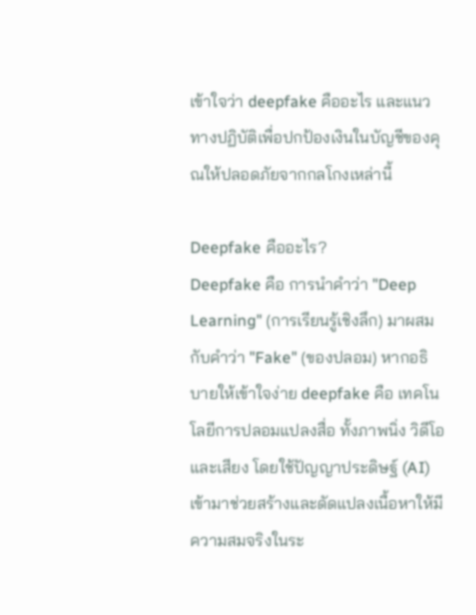เข้าใจว่า deepfake คืออะไร และแนวทางปฏิบัติเพื่อปกป้องเงินในบัญชีของคุณให้ปลอดภัยจากกลโกงเหล่านี้

Deepfake คืออะไร?
Deepfake คือ การนำคำว่า "Deep Learning" (การเรียนรู้เชิงลึก) มาผสมกับคำว่า "Fake" (ของปลอม) หากอธิบายให้เข้าใจง่าย deepfake คือ เทคโนโลยีการปลอมแปลงสื่อ ทั้งภาพนิ่ง วิดีโอ และเสียง โดยใช้ปัญญาประดิษฐ์ (AI) เข้ามาช่วยสร้างและดัดแปลงเนื้อหาให้มีความสมจริงในระ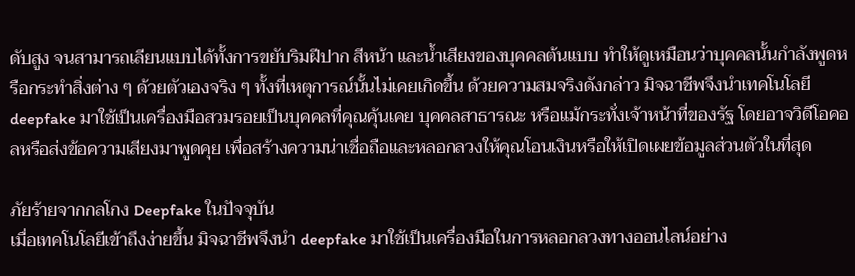ดับสูง จนสามารถเลียนแบบได้ทั้งการขยับริมฝีปาก สีหน้า และน้ำเสียงของบุคคลต้นแบบ ทำให้ดูเหมือนว่าบุคคลนั้นกำลังพูดหรือกระทำสิ่งต่าง ๆ ด้วยตัวเองจริง ๆ ทั้งที่เหตุการณ์นั้นไม่เคยเกิดขึ้น ด้วยความสมจริงดังกล่าว มิจฉาชีพจึงนำเทคโนโลยี deepfake มาใช้เป็นเครื่องมือสวมรอยเป็นบุคคลที่คุณคุ้นเคย บุคคลสาธารณะ หรือแม้กระทั่งเจ้าหน้าที่ของรัฐ โดยอาจวิดีโอคอลหรือส่งข้อความเสียงมาพูดคุย เพื่อสร้างความน่าเชื่อถือและหลอกลวงให้คุณโอนเงินหรือให้เปิดเผยข้อมูลส่วนตัวในที่สุด

ภัยร้ายจากกลโกง Deepfake ในปัจจุบัน
เมื่อเทคโนโลยีเข้าถึงง่ายขึ้น มิจฉาชีพจึงนำ deepfake มาใช้เป็นเครื่องมือในการหลอกลวงทางออนไลน์อย่าง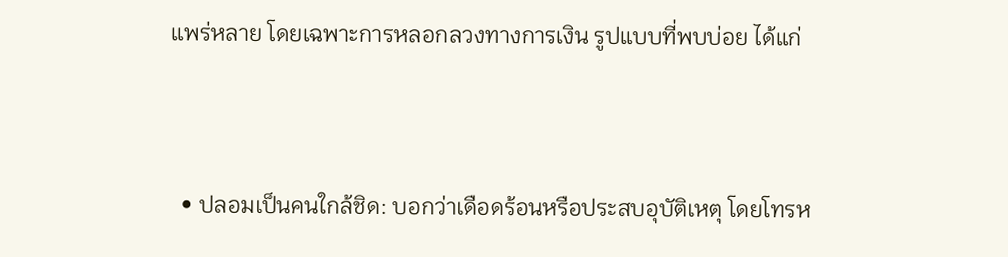แพร่หลาย โดยเฉพาะการหลอกลวงทางการเงิน รูปแบบที่พบบ่อย ได้แก่



  • ปลอมเป็นคนใกล้ชิด: บอกว่าเดือดร้อนหรือประสบอุบัติเหตุ โดยโทรห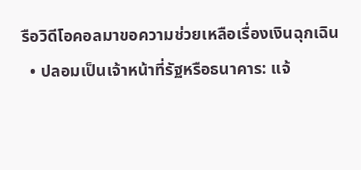รือวิดีโอคอลมาขอความช่วยเหลือเรื่องเงินฉุกเฉิน
  • ปลอมเป็นเจ้าหน้าที่รัฐหรือธนาคาร: แจ้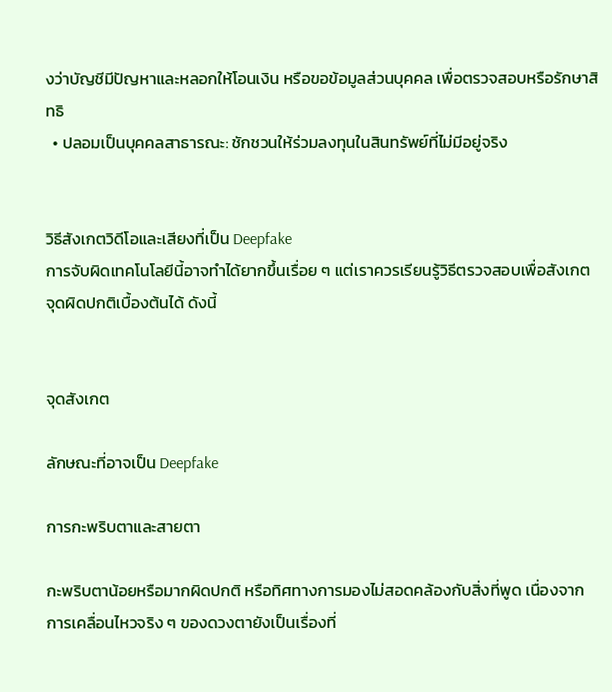งว่าบัญชีมีปัญหาและหลอกให้โอนเงิน หรือขอข้อมูลส่วนบุคคล เพื่อตรวจสอบหรือรักษาสิทธิ
  • ปลอมเป็นบุคคลสาธารณะ: ชักชวนให้ร่วมลงทุนในสินทรัพย์ที่ไม่มีอยู่จริง


วิธีสังเกตวิดีโอและเสียงที่เป็น Deepfake
การจับผิดเทคโนโลยีนี้อาจทำได้ยากขึ้นเรื่อย ๆ แต่เราควรเรียนรู้วิธีตรวจสอบเพื่อสังเกตจุดผิดปกติเบื้องต้นได้ ดังนี้


จุดสังเกต

ลักษณะที่อาจเป็น Deepfake

การกะพริบตาและสายตา

กะพริบตาน้อยหรือมากผิดปกติ หรือทิศทางการมองไม่สอดคล้องกับสิ่งที่พูด เนื่องจากการเคลื่อนไหวจริง ๆ ของดวงตายังเป็นเรื่องที่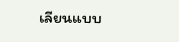เลียนแบบ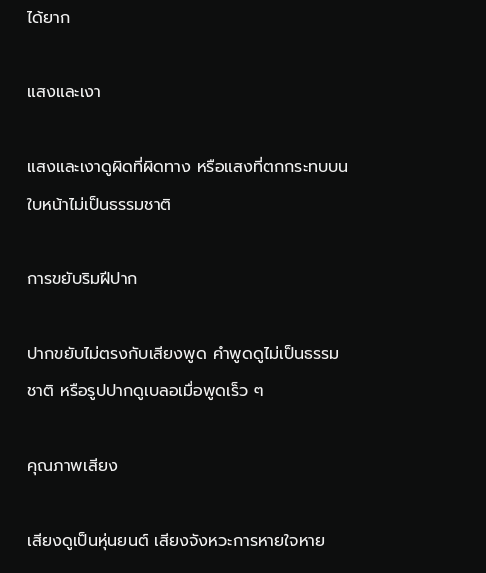ได้ยาก

แสงและเงา

แสงและเงาดูผิดที่ผิดทาง หรือแสงที่ตกกระทบบนใบหน้าไม่เป็นธรรมชาติ

การขยับริมฝีปาก

ปากขยับไม่ตรงกับเสียงพูด คำพูดดูไม่เป็นธรรมชาติ หรือรูปปากดูเบลอเมื่อพูดเร็ว ๆ

คุณภาพเสียง

เสียงดูเป็นหุ่นยนต์ เสียงจังหวะการหายใจหาย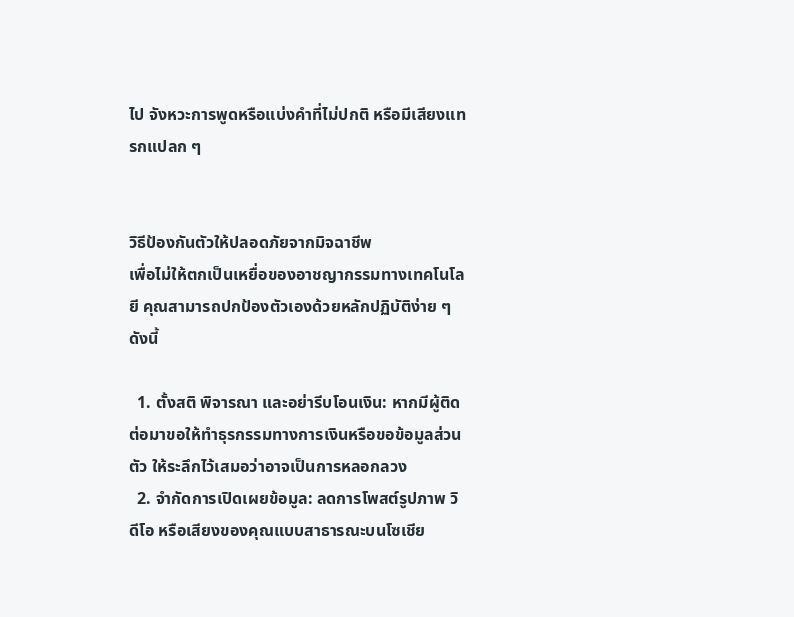ไป จังหวะการพูดหรือแบ่งคำที่ไม่ปกติ หรือมีเสียงแทรกแปลก ๆ


วิธีป้องกันตัวให้ปลอดภัยจากมิจฉาชีพ
เพื่อไม่ให้ตกเป็นเหยื่อของอาชญากรรมทางเทคโนโลยี คุณสามารถปกป้องตัวเองด้วยหลักปฏิบัติง่าย ๆ ดังนี้

  1. ตั้งสติ พิจารณา และอย่ารีบโอนเงิน: หากมีผู้ติดต่อมาขอให้ทำธุรกรรมทางการเงินหรือขอข้อมูลส่วนตัว ให้ระลึกไว้เสมอว่าอาจเป็นการหลอกลวง
  2. จำกัดการเปิดเผยข้อมูล: ลดการโพสต์รูปภาพ วิดีโอ หรือเสียงของคุณแบบสาธารณะบนโซเชีย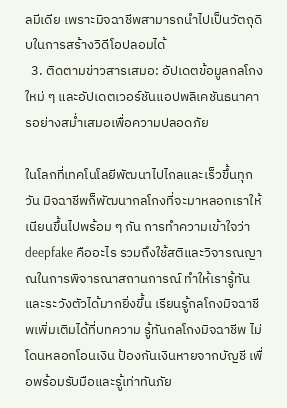ลมีเดีย เพราะมิจฉาชีพสามารถนำไปเป็นวัตถุดิบในการสร้างวิดีโอปลอมได้
  3. ติดตามข่าวสารเสมอ: อัปเดตข้อมูลกลโกงใหม่ ๆ และอัปเดตเวอร์ชันแอปพลิเคชันธนาคารอย่างสม่ำเสมอเพื่อความปลอดภัย

ในโลกที่เทคโนโลยีพัฒนาไปไกลและเร็วขึ้นทุกวัน มิจฉาชีพก็พัฒนากลโกงที่จะมาหลอกเราให้เนียนขึ้นไปพร้อม ๆ กัน การทำความเข้าใจว่า deepfake คืออะไร รวมถึงใช้สติและวิจารณญาณในการพิจารณาสถานการณ์ ทำให้เรารู้ทันและระวังตัวได้มากยิ่งขึ้น เรียนรู้กลโกงมิจฉาชีพเพิ่มเติมได้ที่บทความ รู้ทันกลโกงมิจฉาชีพ ไม่โดนหลอกโอนเงิน ป้องกันเงินหายจากบัญชี เพื่อพร้อมรับมือและรู้เท่าทันภัย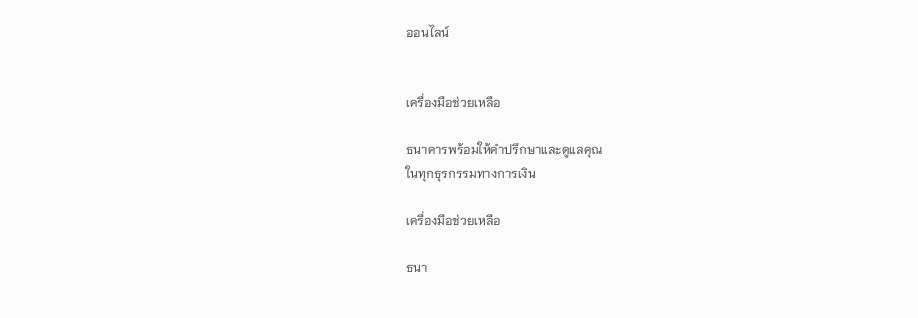ออนไลน์


เครื่องมือช่วยเหลือ

ธนาคารพร้อมให้คำปรึกษาและดูแลคุณ
ในทุกธุรกรรมทางการเงิน

เครื่องมือช่วยเหลือ

ธนา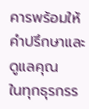คารพร้อมให้คำปรึกษาและดูแลคุณ
ในทุกธุรกรร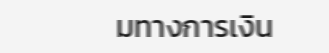มทางการเงิน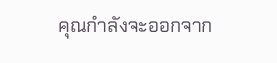คุณกำลังจะออกจาก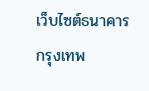เว็บไซต์ธนาคารกรุงเทพ